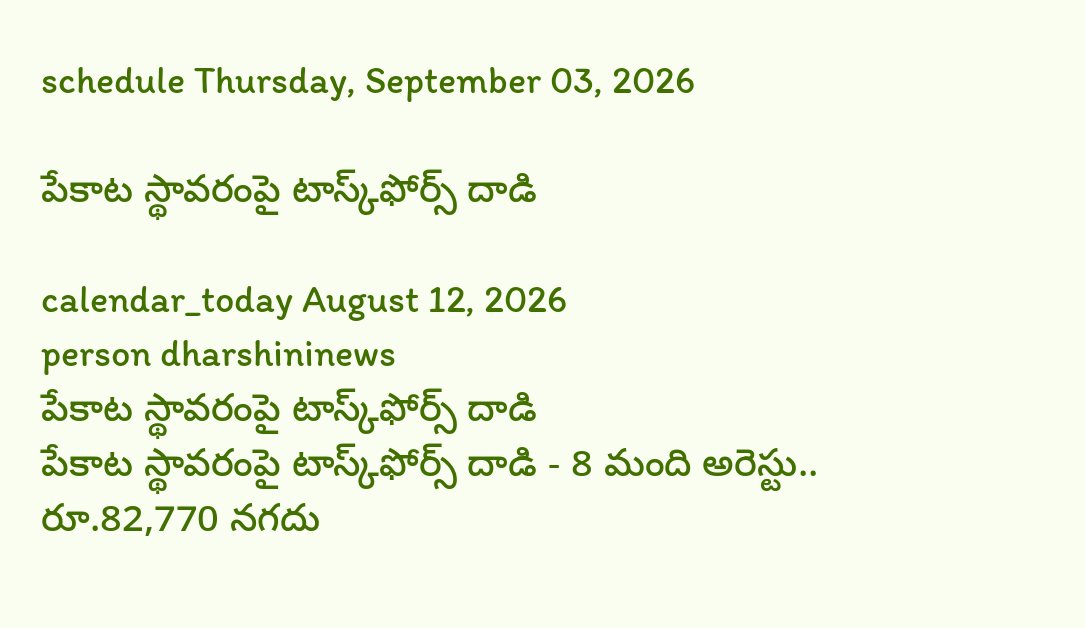schedule Thursday, September 03, 2026

పేకాట స్థావరంపై టాస్క్‌ఫోర్స్ దాడి

calendar_today August 12, 2026
person dharshininews
పేకాట స్థావరంపై టాస్క్‌ఫోర్స్ దాడి
పేకాట స్థావరంపై టాస్క్‌ఫోర్స్ దాడి - 8 మంది అరెస్టు.. రూ.82,770 నగదు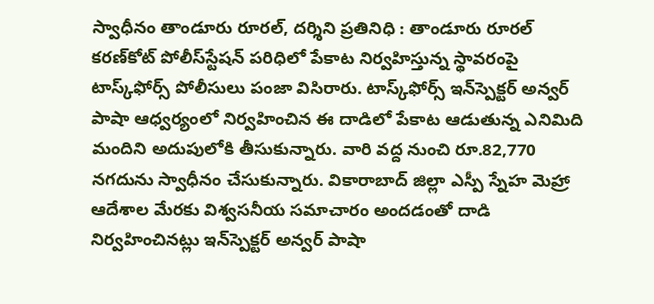స్వాధీనం తాండూరు రూరల్, దర్శిని ప్రతినిధి : తాండూరు రూరల్ కరణ్‌కోట్ పోలీస్‌స్టేషన్ పరిధిలో పేకాట నిర్వహిస్తున్న స్థావరంపై టాస్క్‌ఫోర్స్ పోలీసులు పంజా విసిరారు. టాస్క్‌ఫోర్స్ ఇన్‌స్పెక్టర్ అన్వర్ పాషా ఆధ్వర్యంలో నిర్వహించిన ఈ దాడిలో పేకాట ఆడుతున్న ఎనిమిది మందిని అదుపులోకి తీసుకున్నారు. వారి వద్ద నుంచి రూ.82,770 నగదును స్వాధీనం చేసుకున్నారు. వికారాబాద్‌ జిల్లా ఎస్పీ స్నేహ మెహ్రా ఆదేశాల మేరకు విశ్వసనీయ సమాచారం అందడంతో దాడి నిర్వహించినట్లు ఇన్‌స్పెక్టర్ అన్వర్ పాషా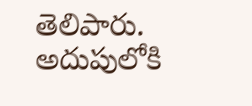తెలిపారు. అదుపులోకి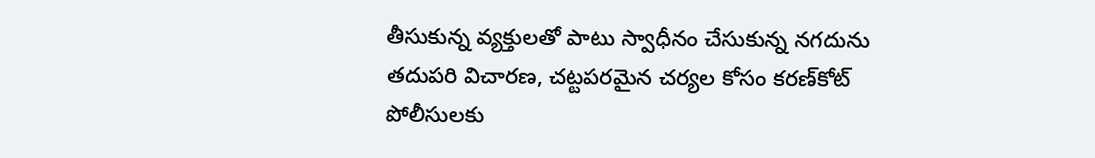తీసుకున్న వ్యక్తులతో పాటు స్వాధీనం చేసుకున్న నగదును తదుపరి విచారణ, చట్టపరమైన చర్యల కోసం కరణ్‌కోట్ పోలీసులకు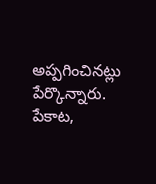అప్పగించినట్లు పేర్కొన్నారు. పేకాట,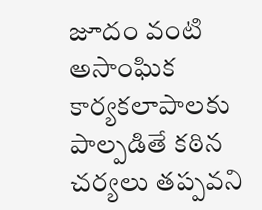జూదం వంటి అసాంఘిక కార్యకలాపాలకు పాల్పడితే కఠిన చర్యలు తప్పవని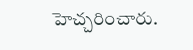హెచ్చరించారు.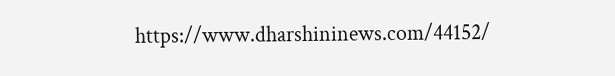https://www.dharshininews.com/44152/